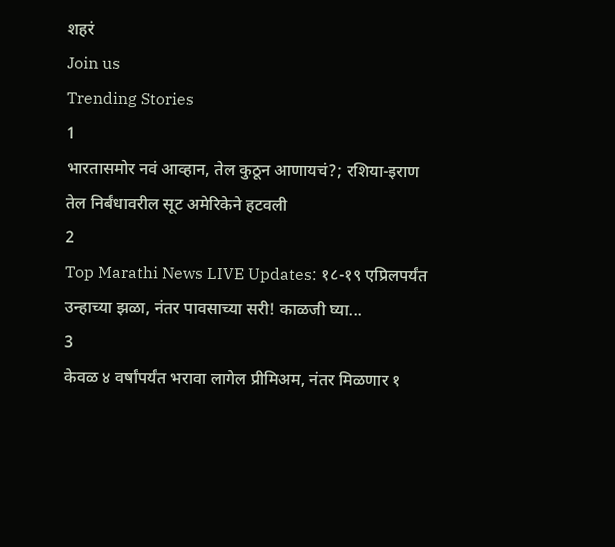शहरं
Join us
Trending Stories
1
भारतासमोर नवं आव्हान, तेल कुठून आणायचं?; रशिया-इराण तेल निर्बंधावरील सूट अमेरिकेने हटवली
2
Top Marathi News LIVE Updates: १८-१९ एप्रिलपर्यंत उन्हाच्या झळा, नंतर पावसाच्या सरी! काळजी घ्या...
3
केवळ ४ वर्षांपर्यंत भरावा लागेल प्रीमिअम, नंतर मिळणार १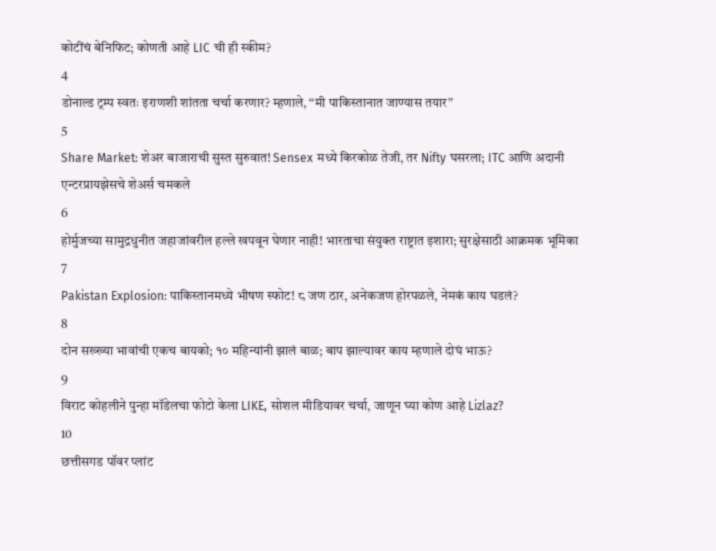कोटींचं बेनिफिट; कोणती आहे LIC ची ही स्कीम?
4
डोनाल्ड ट्रम्प स्वतः इराणशी शांतता चर्चा करणार? म्हणाले, “मी पाकिस्तानात जाण्यास तयार”
5
Share Market: शेअर बाजाराची सुस्त सुरुवात! Sensex मध्ये किरकोळ तेजी, तर Nifty घसरला; ITC आणि अदानी एन्टरप्रायझेसचे शेअर्स चमकले
6
होर्मुजच्या सामुद्रधुनीत जहाजांवरील हल्ले खपवून घेणार नाही! भारताचा संयुक्त राष्ट्रात इशारा; सुरक्षेसाठी आक्रमक भूमिका
7
Pakistan Explosion: पाकिस्तानमध्ये भीषण स्फोट! ८ जण ठार, अनेकजण होरपळले, नेमकं काय घडलं?
8
दोन सख्ख्या भावांची एकच बायको; १० महिन्यांनी झालं बाळ; बाप झाल्यावर काय म्हणाले दोघं भाऊ?
9
विराट कोहलीने पुन्हा मॉडेलचा फोटो केला LIKE, सोशल मीडियावर चर्चा, जाणून घ्या कोण आहे Lizlaz?
10
छत्तीसगड पॉवर प्लांट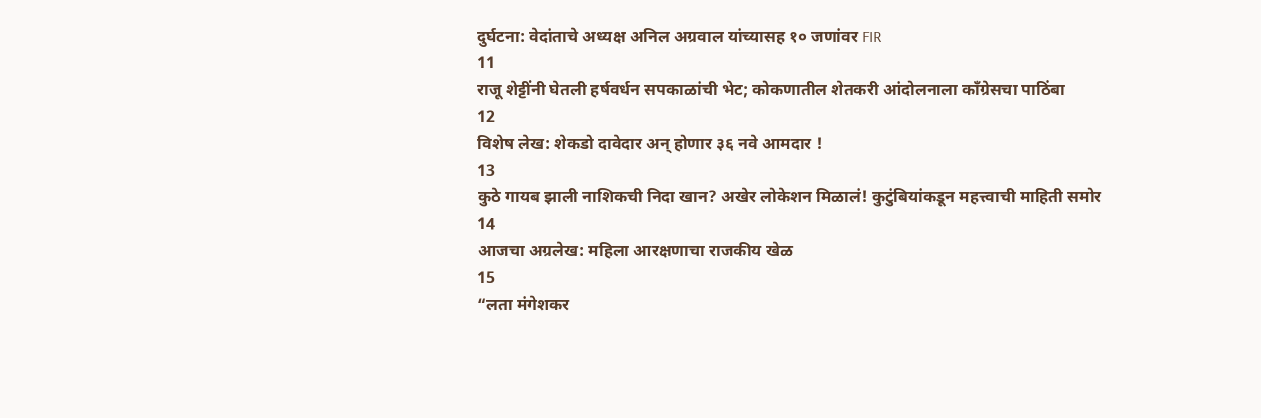दुर्घटना: वेदांताचे अध्यक्ष अनिल अग्रवाल यांच्यासह १० जणांवर FIR
11
राजू शेट्टींनी घेतली हर्षवर्धन सपकाळांची भेट; कोकणातील शेतकरी आंदोलनाला काँग्रेसचा पाठिंबा
12
विशेष लेख: शेकडो दावेदार अन् होणार ३६ नवे आमदार !
13
कुठे गायब झाली नाशिकची निदा खान? अखेर लोकेशन मिळालं! कुटुंबियांकडून महत्त्वाची माहिती समोर
14
आजचा अग्रलेख: महिला आरक्षणाचा राजकीय खेळ
15
“लता मंगेशकर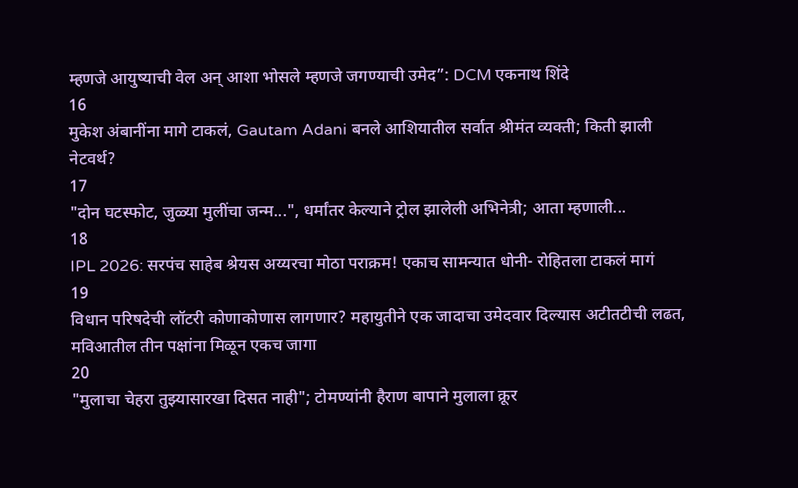म्हणजे आयुष्याची वेल अन् आशा भोसले म्हणजे जगण्याची उमेद”: DCM एकनाथ शिंदे
16
मुकेश अंबानींना मागे टाकलं, Gautam Adani बनले आशियातील सर्वात श्रीमंत व्यक्ती; किती झाली नेटवर्थ?
17
"दोन घटस्फोट, जुळ्या मुलींचा जन्म...", धर्मांतर केल्याने ट्रोल झालेली अभिनेत्री; आता म्हणाली...
18
IPL 2026: सरपंच साहेब श्रेयस अय्यरचा मोठा पराक्रम! एकाच सामन्यात धोनी- रोहितला टाकलं मागं
19
विधान परिषदेची लॉटरी कोणाकोणास लागणार? महायुतीने एक जादाचा उमेदवार दिल्यास अटीतटीची लढत, मविआतील तीन पक्षांना मिळून एकच जागा
20
"मुलाचा चेहरा तुझ्यासारखा दिसत नाही"; टोमण्यांनी हैराण बापाने मुलाला क्रूर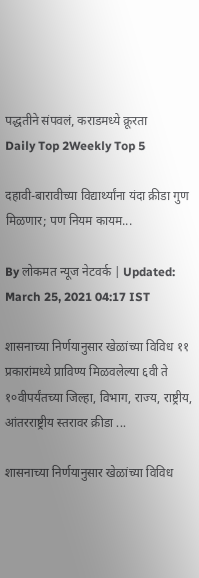पद्धतीने संपवलं, कराडमध्ये क्रूरता
Daily Top 2Weekly Top 5

दहावी-बारावीच्या विद्यार्थ्यांना यंदा क्रीडा गुण मिळणार; पण नियम कायम...

By लोकमत न्यूज नेटवर्क | Updated: March 25, 2021 04:17 IST

शासनाच्या निर्णयानुसार खेळांच्या विविध ११ प्रकारांमध्ये प्राविण्य मिळवलेल्या ६वी ते १०वीपर्यंतच्या जिल्हा, विभाग, राज्य, राष्ट्रीय, आंतरराष्ट्रीय स्तरावर क्रीडा ...

शासनाच्या निर्णयानुसार खेळांच्या विविध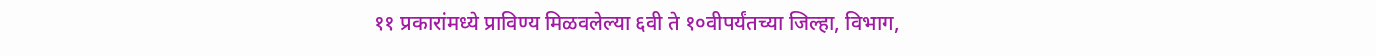११ प्रकारांमध्ये प्राविण्य मिळवलेल्या ६वी ते १०वीपर्यंतच्या जिल्हा, विभाग,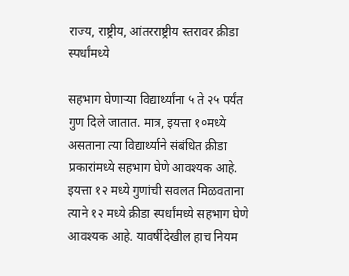राज्य, राष्ट्रीय, आंतरराष्ट्रीय स्तरावर क्रीडा स्पर्धांमध्ये

सहभाग घेणाऱ्या विद्यार्थ्यांना ५ ते २५ पर्यंत गुण दिले जातात. मात्र, इयत्ता १०मध्ये असताना त्या विद्यार्थ्याने संबंधित क्रीडा प्रकारांमध्ये सहभाग घेणे आवश्यक आहे. इयत्ता १२ मध्ये गुणांची सवलत मिळवताना त्याने १२ मध्ये क्रीडा स्पर्धांमध्ये सहभाग घेणे आवश्यक आहे. यावर्षीदेखील हाच नियम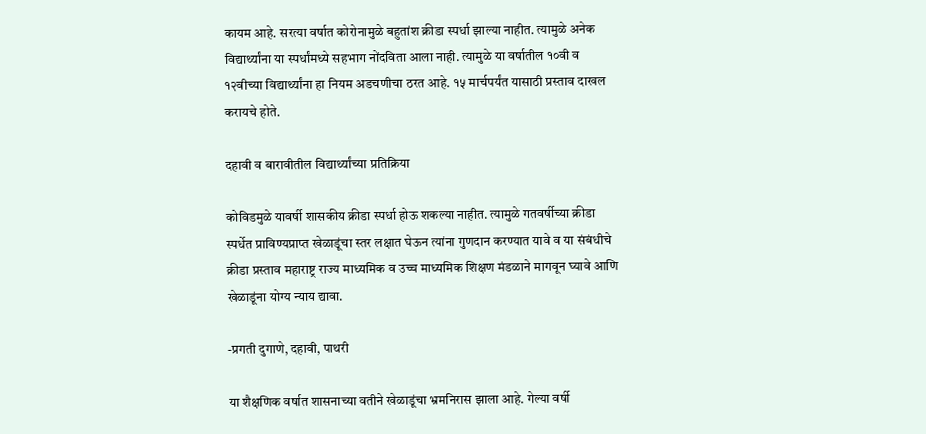कायम आहे. सरत्या वर्षात कोरोनामुळे बहुतांश क्रीडा स्पर्धा झाल्या नाहीत. त्यामुळे अनेक विद्यार्थ्यांना या स्पर्धांमध्ये सहभाग नोंदविता आला नाही. त्यामुळे या वर्षातील १०वी व १२वीच्या विद्यार्थ्यांना हा नियम अडचणीचा ठरत आहे. १५ मार्चपर्यंत यासाठी प्रस्ताव दाखल करायचे होते.

दहावी व बारावीतील विद्यार्थ्यांच्या प्रतिक्रिया

कोविडमुळे यावर्षी शासकीय क्रीडा स्पर्धा होऊ शकल्या नाहीत. त्यामुळे गतवर्षीच्या क्रीडा स्पर्धेत प्राविण्यप्राप्त खेळाडूंचा स्तर लक्षात घेऊन त्यांना गुणदान करण्यात यावे व या संबंधीचे क्रीडा प्रस्ताव महाराष्ट्र राज्य माध्यमिक व उच्च माध्यमिक शिक्षण मंडळाने मागवून घ्यावे आणि खेळाडूंना योग्य न्याय द्यावा.

-प्रगती दुगाणे, दहावी, पाथरी

या शैक्षणिक वर्षात शासनाच्या वतीने खेळाडूंचा भ्रमनिरास झाला आहे. गेल्या वर्षी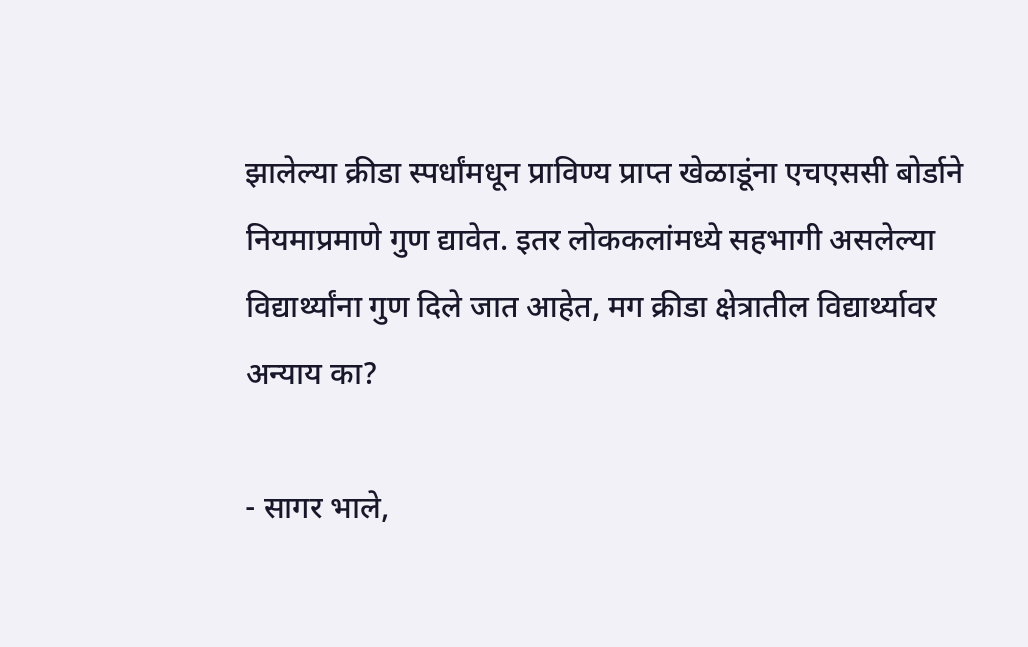झालेल्या क्रीडा स्पर्धांमधून प्राविण्य प्राप्त खेळाडूंना एचएससी बोर्डाने नियमाप्रमाणे गुण द्यावेत. इतर लोककलांमध्ये सहभागी असलेल्या विद्यार्थ्यांना गुण दिले जात आहेत, मग क्रीडा क्षेत्रातील विद्यार्थ्यावर अन्याय का?

- सागर भाले,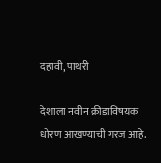दहावी, पाथरी

देशाला नवीन क्रीडाविषयक धोरण आखण्याची गरज आहे.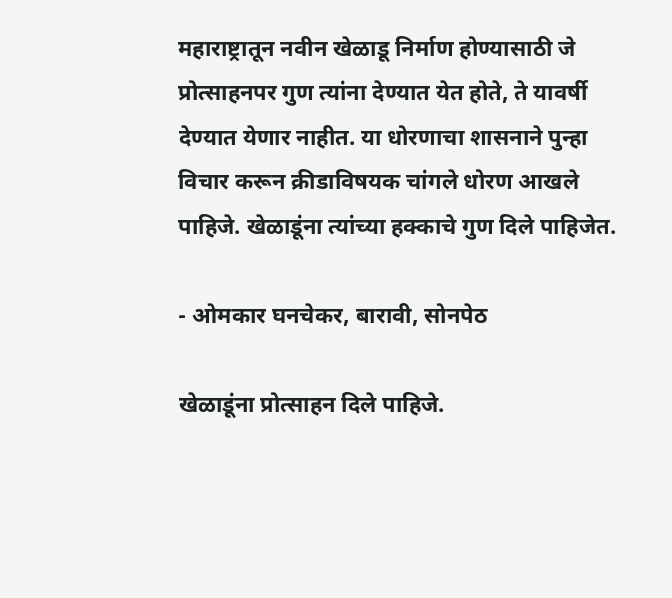महाराष्ट्रातून नवीन खेळाडू निर्माण होण्यासाठी जे प्रोत्साहनपर गुण त्यांना देण्यात येत होते, ते यावर्षी देण्यात येणार नाहीत. या धोरणाचा शासनाने पुन्हा विचार करून क्रीडाविषयक चांगले धोरण आखले पाहिजे. खेळाडूंना त्यांच्या हक्काचे गुण दिले पाहिजेत.

- ओमकार घनचेकर, बारावी, सोनपेठ

खेळाडूंना प्रोत्साहन दिले पाहिजे.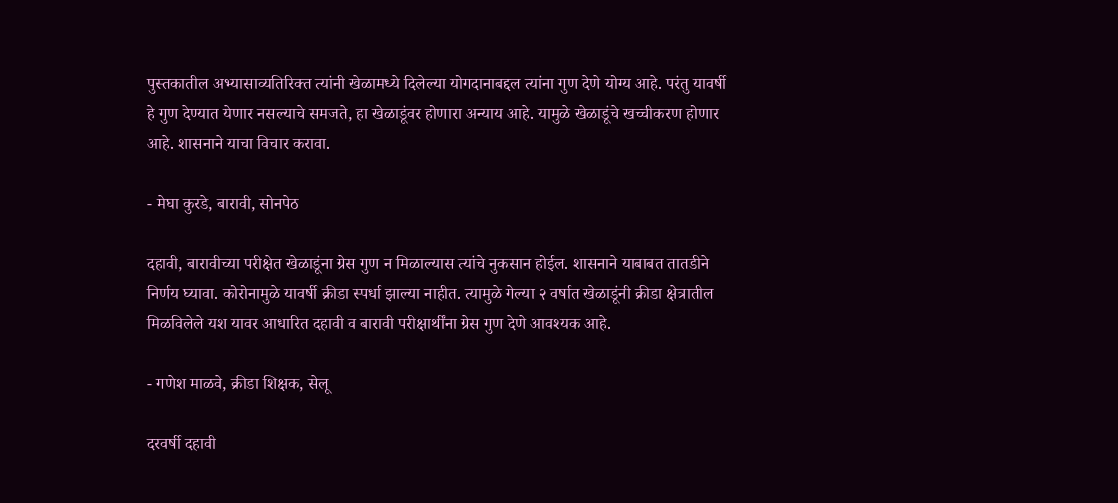पुस्तकातील अभ्यासाव्यतिरिक्त त्यांनी खेळामध्ये दिलेल्या योगदानाबद्दल त्यांना गुण देणे योग्य आहे. परंतु यावर्षी हे गुण देण्यात येणार नसल्याचे समजते, हा खेळाडूंवर होणारा अन्याय आहे. यामुळे खेळाडूंचे खच्चीकरण होणार आहे. शासनाने याचा विचार करावा.

- मेघा कुरडे, बारावी, सोनपेठ

दहावी, बारावीच्या परीक्षेत खेळाडूंना ग्रेस गुण न मिळाल्यास त्यांचे नुकसान होईल. शासनाने याबाबत तातडीने निर्णय घ्यावा. कोरोनामुळे यावर्षी क्रीडा स्पर्धा झाल्या नाहीत. त्यामुळे गेल्या २ वर्षात खेळाडूंनी क्रीडा क्षेत्रातील मिळविलेले यश यावर आधारित दहावी व बारावी परीक्षार्थींना ग्रेस गुण देणे आवश्यक आहे.

- गणेश माळवे, क्रीडा शिक्षक, सेलू

दरवर्षी दहावी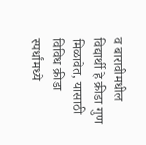व बारावीमधील विद्यार्थी हे क्रीडा गुण मिळावेत, यासाठी विविध क्रीडा स्पर्धांमध्ये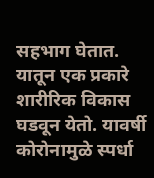सहभाग घेतात. यातून एक प्रकारे शारीरिक विकास घडवून येतो. यावर्षी कोरोनामुळे स्पर्धा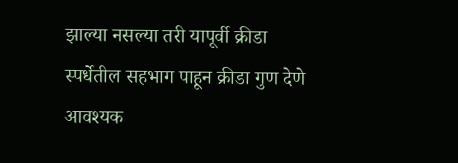झाल्या नसल्या तरी यापूर्वी क्रीडा स्पर्धेतील सहभाग पाहून क्रीडा गुण देणे आवश्यक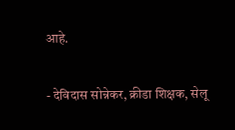आहे.

- देविदास सोन्नेकर, क्रीडा शिक्षक, सेलू